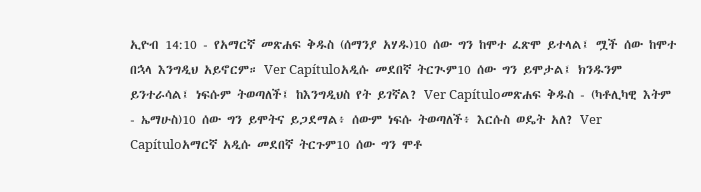ኢዮብ 14:10 - የአማርኛ መጽሐፍ ቅዱስ (ሰማንያ አሃዱ)10 ሰው ግን ከሞተ ፈጽሞ ይተላል፤ ሟች ሰው ከሞተ በኋላ እንግዲህ አይኖርም። Ver Capítuloአዲሱ መደበኛ ትርጒም10 ሰው ግን ይሞታል፤ ክንዱንም ይንተራሳል፤ ነፍሱም ትወጣለች፤ ከእንግዲህስ የት ይገኛል? Ver Capítuloመጽሐፍ ቅዱስ - (ካቶሊካዊ እትም - ኤማሁስ)10 ሰው ግን ይሞትና ይጋደማል፥ ሰውም ነፍሱ ትወጣለች፥ እርሱስ ወዴት አለ? Ver Capítuloአማርኛ አዲሱ መደበኛ ትርጉም10 ሰው ግን ሞቶ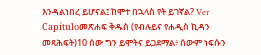እንዳልነበረ ይሆናል፤ ከሞተ በኋላስ የት ይገኛል? Ver Capítuloመጽሐፍ ቅዱስ (የብሉይና የሐዲስ ኪዳን መጻሕፍት)10 ሰው ግን ይሞትና ይጋደማል፥ ሰውም ነፍሱን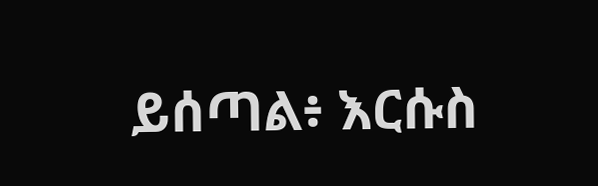ይሰጣል፥ እርሱስ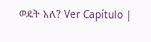ወዴት አለ? Ver Capítulo |